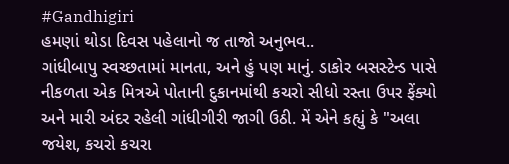#Gandhigiri
હમણાં થોડા દિવસ પહેલાનો જ તાજો અનુભવ..
ગાંધીબાપુ સ્વચ્છતામાં માનતા, અને હું પણ માનું. ડાકોર બસસ્ટેન્ડ પાસે નીકળતા એક મિત્રએ પોતાની દુકાનમાંથી કચરો સીધો રસ્તા ઉપર ફેંક્યો અને મારી અંદર રહેલી ગાંધીગીરી જાગી ઉઠી. મેં એને કહ્યું કે "અલા જયેશ, કચરો કચરા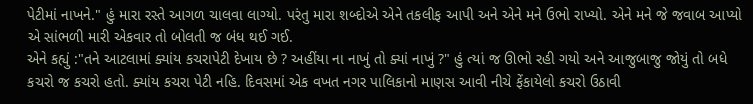પેટીમાં નાખને." હું મારા રસ્તે આગળ ચાલવા લાગ્યો. પરંતુ મારા શબ્દોએ એને તકલીફ આપી અને એને મને ઉભો રાખ્યો. એને મને જે જવાબ આપ્યો એ સાંભળી મારી એકવાર તો બોલતી જ બંધ થઈ ગઈ.
એને કહ્યું :"તને આટલામાં ક્યાંય કચરાપેટી દેખાય છે ? અહીંયા ના નાખું તો ક્યાં નાખું ?" હું ત્યાં જ ઊભો રહી ગયો અને આજુબાજુ જોયું તો બધે કચરો જ કચરો હતો. ક્યાંય કચરા પેટી નહિ. દિવસમાં એક વખત નગર પાલિકાનો માણસ આવી નીચે ફેંકાયેલો કચરો ઉઠાવી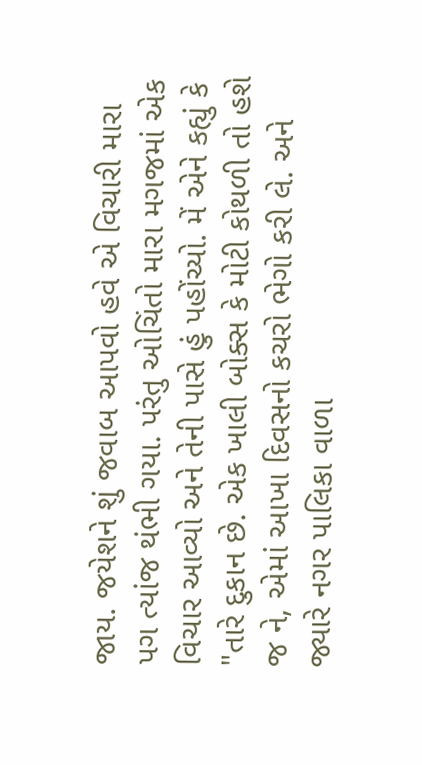જાય. જયેશને શું જવાબ આપવો હવે એ વિચારી મારા પગ ત્યાંજ થંભી ગયા. પરંતુ ઓચિંતો મારા મગજમાં એક વિચાર આવ્યો અને તેની પાસે હું પહોંચ્યો. મેં એને કહ્યું કે "તારે દુકાન છે. એક ખાલી બોક્સ કે મોટી કોથળી તો હશે જ ને, એમાં આખા દિવસનો કચરો ભેગો કરી લે. અને જ્યારે નગર પાલિકા વાળા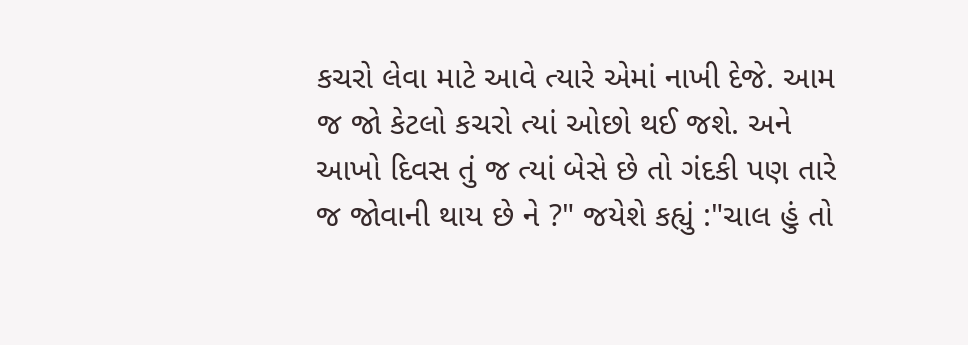કચરો લેવા માટે આવે ત્યારે એમાં નાખી દેજે. આમ જ જો કેટલો કચરો ત્યાં ઓછો થઈ જશે. અને આખો દિવસ તું જ ત્યાં બેસે છે તો ગંદકી પણ તારે જ જોવાની થાય છે ને ?" જયેશે કહ્યું :"ચાલ હું તો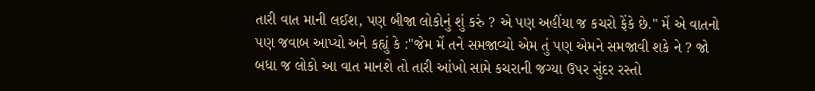તારી વાત માની લઈશ, પણ બીજા લોકોનું શું કરું ? એ પણ અહીંયા જ કચરો ફેંકે છે." મેં એ વાતનો પણ જવાબ આપ્યો અને કહ્યું કે :"જેમ મેં તને સમજાવ્યો એમ તું પણ એમને સમજાવી શકે ને ? જો બધા જ લોકો આ વાત માનશે તો તારી આંખો સામે કચરાની જગ્યા ઉપર સુંદર રસ્તો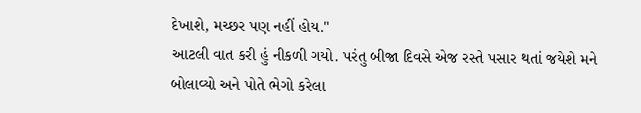દેખાશે, મચ્છર પણ નહીં હોય."
આટલી વાત કરી હું નીકળી ગયો. પરંતુ બીજા દિવસે એજ રસ્તે પસાર થતાં જયેશે મને બોલાવ્યો અને પોતે ભેગો કરેલા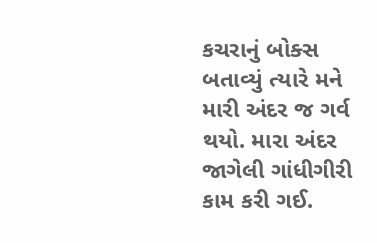કચરાનું બોક્સ બતાવ્યું ત્યારે મને મારી અંદર જ ગર્વ થયો. મારા અંદર જાગેલી ગાંધીગીરી કામ કરી ગઈ.